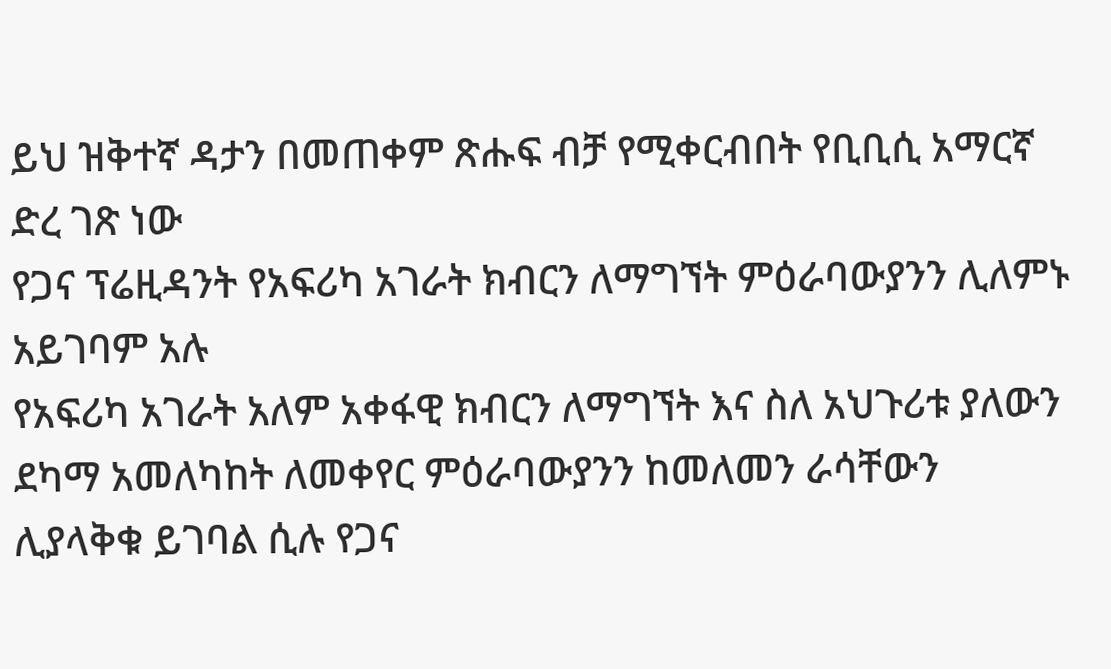ይህ ዝቅተኛ ዳታን በመጠቀም ጽሑፍ ብቻ የሚቀርብበት የቢቢሲ አማርኛ ድረ ገጽ ነው
የጋና ፕሬዚዳንት የአፍሪካ አገራት ክብርን ለማግኘት ምዕራባውያንን ሊለምኑ አይገባም አሉ
የአፍሪካ አገራት አለም አቀፋዊ ክብርን ለማግኘት እና ስለ አህጉሪቱ ያለውን ደካማ አመለካከት ለመቀየር ምዕራባውያንን ከመለመን ራሳቸውን ሊያላቅቁ ይገባል ሲሉ የጋና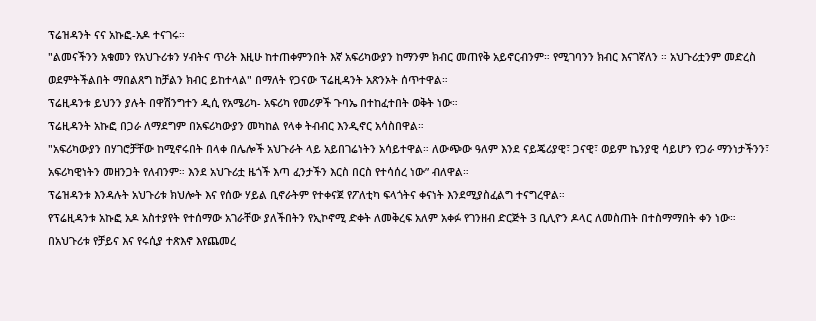ፕሬዝዳንት ናና አኩፎ-አዶ ተናገሩ።
"ልመናችንን አቁመን የአህጉሪቱን ሃብትና ጥሪት እዚሁ ከተጠቀምንበት እኛ አፍሪካውያን ከማንም ክብር መጠየቅ አይኖርብንም። የሚገባንን ክብር እናገኛለን ። አህጉሪቷንም መድረስ ወደምትችልበት ማበልጸግ ከቻልን ክብር ይከተላል" በማለት የጋናው ፕሬዚዳንት አጽንኦት ሰጥተዋል።
ፕሬዚዳንቱ ይህንን ያሉት በዋሽንግተን ዲሲ የአሜሪካ- አፍሪካ የመሪዎች ጉባኤ በተከፈተበት ወቅት ነው።
ፕሬዚዳንት አኩፎ በጋራ ለማደግም በአፍሪካውያን መካከል የላቀ ትብብር እንዲኖር አሳስበዋል።
"አፍሪካውያን በሃገሮቻቸው ከሚኖሩበት በላቀ በሌሎች አህጉራት ላይ አይበገሬነትን አሳይተዋል። ለውጭው ዓለም እንደ ናይጄሪያዊ፣ ጋናዊ፣ ወይም ኬንያዊ ሳይሆን የጋራ ማንነታችንን፣ አፍሪካዊነትን መዘንጋት የለብንም። እንደ አህጉሪቷ ዜጎች እጣ ፈንታችን እርስ በርስ የተሳሰረ ነው” ብለዋል።
ፕሬዝዳንቱ እንዳሉት አህጉሪቱ ክህሎት እና የሰው ሃይል ቢኖራትም የተቀናጀ የፖለቲካ ፍላጎትና ቀናነት እንደሚያስፈልግ ተናግረዋል።
የፕሬዚዳንቱ አኩፎ አዶ አስተያየት የተሰማው አገራቸው ያለችበትን የኢኮኖሚ ድቀት ለመቅረፍ አለም አቀፉ የገንዘብ ድርጅት 3 ቢሊዮን ዶላር ለመስጠት በተስማማበት ቀን ነው።
በአህጉሪቱ የቻይና እና የሩሲያ ተጽእኖ እየጨመረ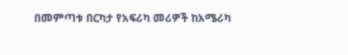በመምጣቱ በርካታ የአፍሪካ መሪዎች ከአሜሪካ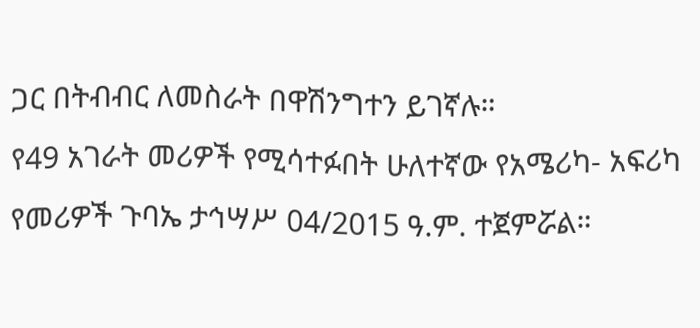ጋር በትብብር ለመስራት በዋሽንግተን ይገኛሉ።
የ49 አገራት መሪዎች የሚሳተፉበት ሁለተኛው የአሜሪካ- አፍሪካ የመሪዎች ጉባኤ ታኅሣሥ 04/2015 ዓ.ም. ተጀምሯል።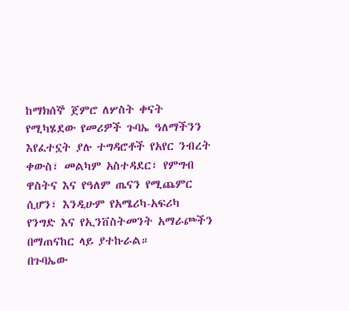ከማክሰኞ ጀምሮ ለሦስት ቀናት የሚካሄደው የመሪዎች ጉባኤ ዓለማችንን እየፈተኗት ያሉ ተግዳሮቶች የአየር ንብረት ቀውስ፣ መልካም አስተዳደር፣ የምግብ ዋስትና እና የዓለም ጤናን የሚጨምር ሲሆን፣ እንዲሁም የአሜሪካ-አፍሪካ የንግድ እና የኢንቨስትመንት አማራጮችን በማጠናከር ላይ ያተኩራል።
በጉባኤው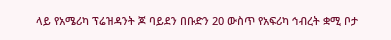ላይ የአሜሪካ ፕሬዝዳንት ጆ ባይደን በቡድን 20 ውስጥ የአፍሪካ ኅብረት ቋሚ ቦታ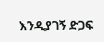እንዲያገኝ ድጋፍ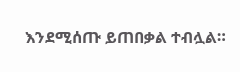እንደሚሰጡ ይጠበቃል ተብሏል።